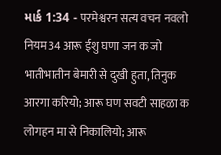માર્ક 1:34 - परमेश्वरन सत्य वचन नवलो नियम34 आरू ईशु घणा जन क जो भातीभातीन बेमारी से दुखी हुता, तिनुक आरगा करियो; आरू घण सवटी साहळा क लोगहन मा से निकालियो; आरू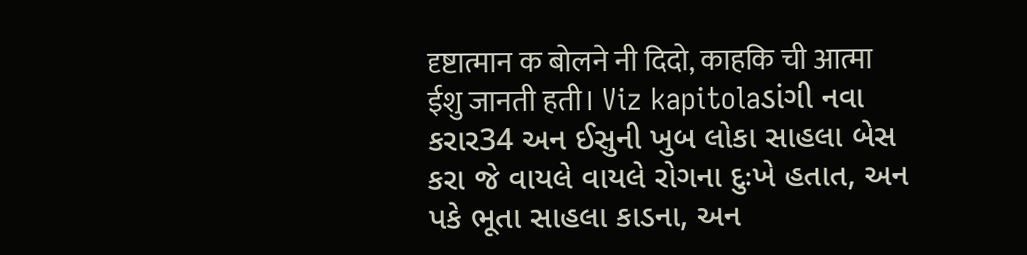दृष्टात्मान क बोलने नी दिदो, काहकि ची आत्मा ईशु जानती हती। Viz kapitolaડાંગી નવા કરાર34 અન ઈસુની ખુબ લોકા સાહલા બેસ કરા જે વાયલે વાયલે રોગના દુઃખે હતાત, અન પકે ભૂતા સાહલા કાડના, અન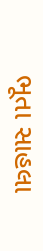ભૂતા સાહલા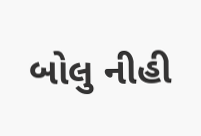બોલુ નીહી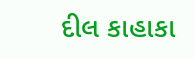દીલ કાહાકા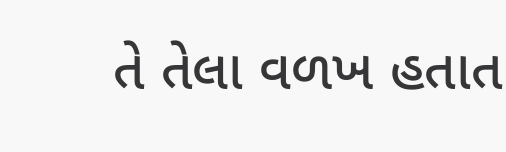તે તેલા વળખ હતાત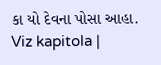કા યો દેવના પોસા આહા. Viz kapitola |